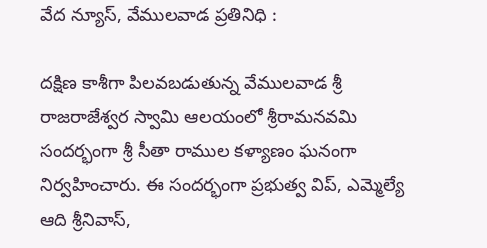వేద న్యూస్, వేములవాడ ప్రతినిధి :

దక్షిణ కాశీగా పిలవబడుతున్న వేములవాడ శ్రీ రాజరాజేశ్వర స్వామి ఆలయంలో శ్రీరామనవమి సందర్భంగా శ్రీ సీతా రాముల కళ్యాణం ఘనంగా నిర్వహించారు. ఈ సందర్భంగా ప్రభుత్వ విప్, ఎమ్మెల్యే ఆది శ్రీనివాస్,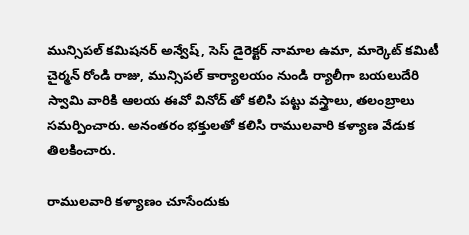మున్సిపల్ కమిషనర్ అన్వేష్, సెస్ డైరెక్టర్ నామాల ఉమా, మార్కెట్ కమిటీ చైర్మన్ రోండి రాజు, మున్సిపల్ కార్యాలయం నుండి ర్యాలీగా బయలుదేరి స్వామి వారికి ఆలయ ఈవో వినోద్ తో కలిసి పట్టు వస్త్రాలు, తలంబ్రాలు సమర్పించారు. అనంతరం భక్తులతో కలిసి రాములవారి కళ్యాణ వేడుక తిలకించారు.

రాములవారి కళ్యాణం చూసేందుకు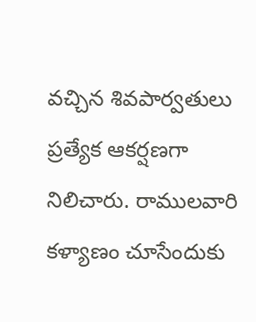వచ్చిన శివపార్వతులు ప్రత్యేక ఆకర్షణగా నిలిచారు. రాములవారి కళ్యాణం చూసేందుకు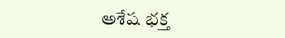అశేష భక్త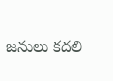జనులు కదలి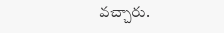వచ్చారు.